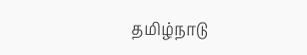தமிழ்நாடு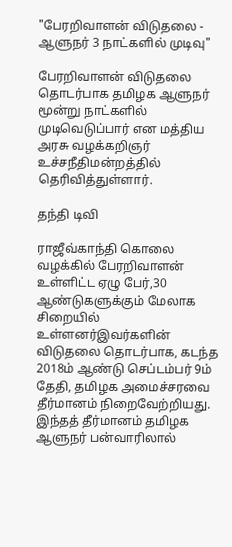"பேரறிவாளன் விடுதலை - ஆளுநர் 3 நாட்களில் முடிவு"

பேரறிவாளன் விடுதலை தொடர்பாக தமிழக ஆளுநர் மூன்று நாட்களில் முடிவெடுப்பார் என மத்திய அரசு வழக்கறிஞர் உச்சநீதிமன்றத்தில் தெரிவித்துள்ளார்.

தந்தி டிவி

ராஜீவ்காந்தி கொலை வழக்கில் பேரறிவாளன் உள்ளிட்ட ஏழு பேர்,30 ஆண்டுகளுக்கும் மேலாக சிறையில் உள்ளனர்இவர்களின் விடுதலை தொடர்பாக, கடந்த 2018ம் ஆண்டு செப்டம்பர் 9ம் தேதி, தமிழக அமைச்சரவை தீர்மானம் நிறைவேற்றியது. இந்தத் தீர்மானம் தமிழக ஆளுநர் பன்வாரிலால்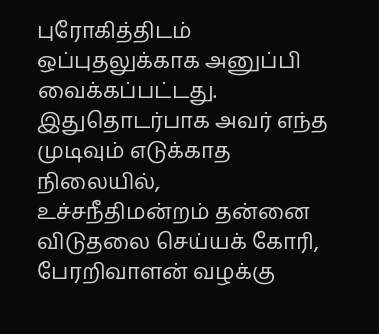புரோகித்திடம் ஒப்புதலுக்காக அனுப்பி வைக்கப்பட்டது. இதுதொடர்பாக அவர் எந்த முடிவும் எடுக்காத நிலையில், உச்சநீதிமன்றம் தன்னை விடுதலை செய்யக் கோரி, பேரறிவாளன் வழக்கு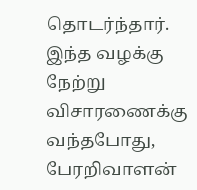தொடர்ந்தார். இந்த வழக்கு நேற்று விசாரணைக்கு வந்தபோது, பேரறிவாளன்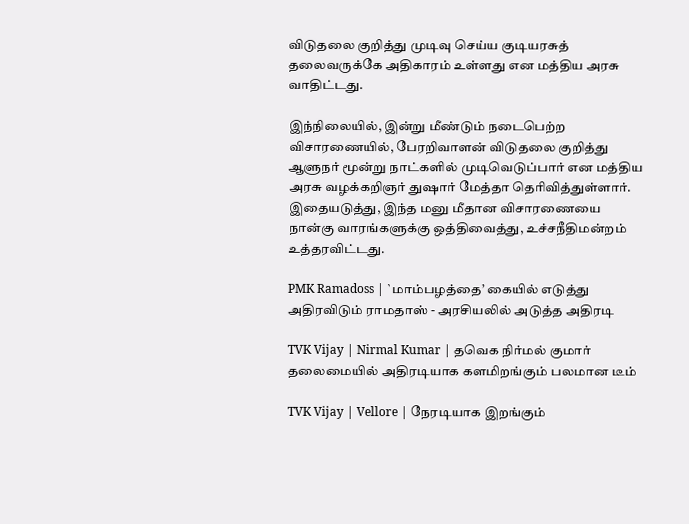விடுதலை குறித்து முடிவு செய்ய குடியரசுத் தலைவருக்கே அதிகாரம் உள்ளது என மத்திய அரசு வாதிட்டது.

இந்நிலையில், இன்று மீண்டும் நடைபெற்ற விசாரணையில், பேரறிவாளன் விடுதலை குறித்து ஆளுநர் மூன்று நாட்களில் முடிவெடுப்பார் என மத்திய அரசு வழக்கறிஞர் துஷார் மேத்தா தெரிவித்துள்ளார். இதையடுத்து, இந்த மனு மீதான விசாரணையை நான்கு வாரங்களுக்கு ஒத்திவைத்து, உச்சநீதிமன்றம் உத்தரவிட்டது.

PMK Ramadoss | `மாம்பழத்தை’ கையில் எடுத்து அதிரவிடும் ராமதாஸ் - அரசியலில் அடுத்த அதிரடி

TVK Vijay | Nirmal Kumar | தவெக நிர்மல் குமார் தலைமையில் அதிரடியாக களமிறங்கும் பலமான டீம்

TVK Vijay | Vellore | நேரடியாக இறங்கும்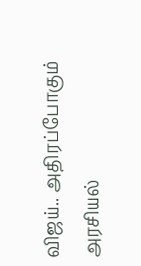விஜய்.. அதிரப்போகும் அரசியல்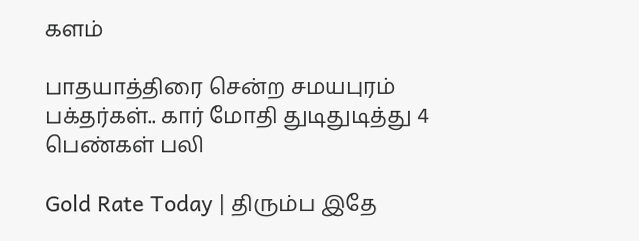களம்

பாதயாத்திரை சென்ற சமயபுரம் பக்தர்கள்.. கார் மோதி துடிதுடித்து 4 பெண்கள் பலி

Gold Rate Today | திரும்ப இதே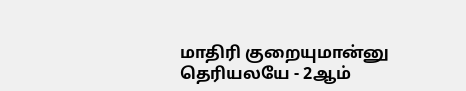மாதிரி குறையுமான்னு தெரியலயே - 2ஆம்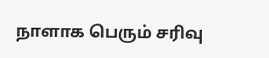நாளாக பெரும் சரிவு